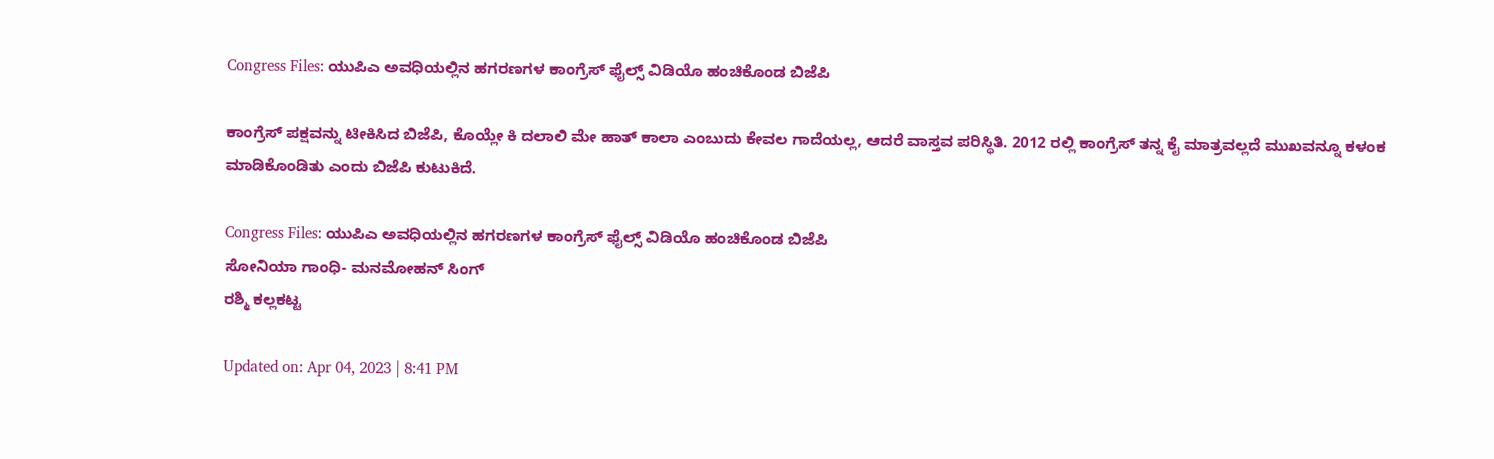Congress Files: ಯುಪಿಎ ಅವಧಿಯಲ್ಲಿನ ಹಗರಣಗಳ ಕಾಂಗ್ರೆಸ್ ಫೈಲ್ಸ್ ವಿಡಿಯೊ ಹಂಚಿಕೊಂಡ ಬಿಜೆಪಿ

ಕಾಂಗ್ರೆಸ್ ಪಕ್ಷವನ್ನು ಟೀಕಿಸಿದ ಬಿಜೆಪಿ, ಕೊಯ್ಲೇ ಕಿ ದಲಾಲಿ ಮೇ ಹಾತ್ ಕಾಲಾ ಎಂಬುದು ಕೇವಲ ಗಾದೆಯಲ್ಲ, ಆದರೆ ವಾಸ್ತವ ಪರಿಸ್ಥಿತಿ. 2012 ರಲ್ಲಿ ಕಾಂಗ್ರೆಸ್ ತನ್ನ ಕೈ ಮಾತ್ರವಲ್ಲದೆ ಮುಖವನ್ನೂ ಕಳಂಕ ಮಾಡಿಕೊಂಡಿತು ಎಂದು ಬಿಜೆಪಿ ಕುಟುಕಿದೆ.

Congress Files: ಯುಪಿಎ ಅವಧಿಯಲ್ಲಿನ ಹಗರಣಗಳ ಕಾಂಗ್ರೆಸ್ ಫೈಲ್ಸ್ ವಿಡಿಯೊ ಹಂಚಿಕೊಂಡ ಬಿಜೆಪಿ
ಸೋನಿಯಾ ಗಾಂಧಿ- ಮನಮೋಹನ್ ಸಿಂಗ್
ರಶ್ಮಿ ಕಲ್ಲಕಟ್ಟ

Updated on: Apr 04, 2023 | 8:41 PM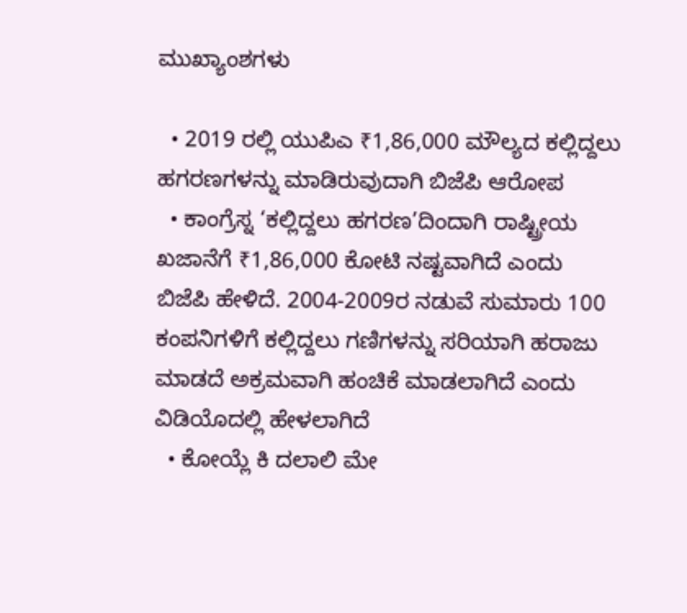ಮುಖ್ಯಾಂಶಗಳು

  • 2019 ರಲ್ಲಿ ಯುಪಿಎ ₹1,86,000 ಮೌಲ್ಯದ ಕಲ್ಲಿದ್ದಲು ಹಗರಣಗಳನ್ನು ಮಾಡಿರುವುದಾಗಿ ಬಿಜೆಪಿ ಆರೋಪ
  • ಕಾಂಗ್ರೆಸ್ನ ‘ಕಲ್ಲಿದ್ದಲು ಹಗರಣ’ದಿಂದಾಗಿ ರಾಷ್ಟ್ರೀಯ ಖಜಾನೆಗೆ ₹1,86,000 ಕೋಟಿ ನಷ್ಟವಾಗಿದೆ ಎಂದು ಬಿಜೆಪಿ ಹೇಳಿದೆ. 2004-2009ರ ನಡುವೆ ಸುಮಾರು 100 ಕಂಪನಿಗಳಿಗೆ ಕಲ್ಲಿದ್ದಲು ಗಣಿಗಳನ್ನು ಸರಿಯಾಗಿ ಹರಾಜು ಮಾಡದೆ ಅಕ್ರಮವಾಗಿ ಹಂಚಿಕೆ ಮಾಡಲಾಗಿದೆ ಎಂದು ವಿಡಿಯೊದಲ್ಲಿ ಹೇಳಲಾಗಿದೆ
  • ಕೋಯ್ಲೆ ಕಿ ದಲಾಲಿ ಮೇ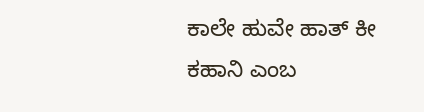ಕಾಲೇ ಹುವೇ ಹಾತ್ ಕೀ ಕಹಾನಿ ಎಂಬ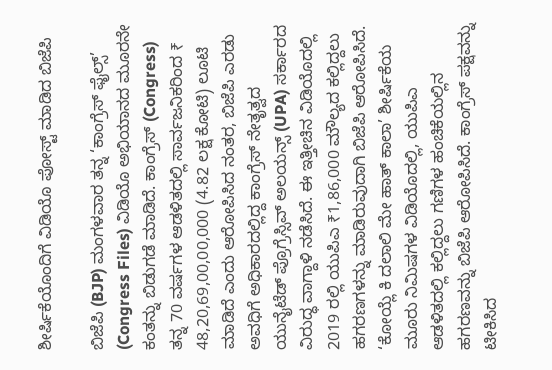ಶೀರ್ಷಿಕೆಯೊಂದಿಗೆ ವಿಡಿಯೊ ಪೋಸ್ಟ್ ಮಾಡಿದ ಬಿಜೆಪಿ

ಬಿಜೆಪಿ (BJP) ಮಂಗಳವಾರ ತನ್ನ ‘ಕಾಂಗ್ರೆಸ್ ಫೈಲ್ಸ್’ (Congress Files) ವಿಡಿಯೊ ಅಭಿಯಾನದ ಮೂರನೇ ಕಂತನ್ನು ಬಿಡುಗಡೆ ಮಾಡಿದೆ. ಕಾಂಗ್ರೆಸ್ (Congress) ತನ್ನ 70 ವರ್ಷಗಳ ಆಡಳಿತದಲ್ಲಿ ಸಾರ್ವಜನಿಕರಿಂದ ₹ 48,20,69,00,00,000 (4.82 ಲಕ್ಷ ಕೋಟಿ) ಲೂಟಿ ಮಾಡಿದೆ ಎಂದು ಆರೋಪಿಸಿದ ನಂತರ, ಬಿಜೆಪಿ ಎರಡು ಅವಧಿಗೆ ಅಧಿಕಾರದಲ್ಲಿದ್ದ ಕಾಂಗ್ರೆಸ್ ನೇತೃತ್ವದ ಯುನೈಟೆಡ್ ಪ್ರೊಗ್ರೆಸ್ಸಿವ್ ಅಲಯನ್ಸ್ (UPA) ಸರ್ಕಾರದ ವಿರುದ್ಧ ವಾಗ್ದಾಳಿ ನಡೆಸಿದೆ. ಈ ಇತ್ತೀಚಿನ ವಿಡಿಯೊದಲ್ಲಿ 2019 ರಲ್ಲಿ ಯುಪಿಎ ₹1,86,000 ಮೌಲ್ಯದ ಕಲ್ಲಿದ್ದಲು ಹಗರಣಗಳನ್ನು ಮಾಡಿರುವುದಾಗಿ ಬಿಜೆಪಿ ಆರೋಪಿಸಿದೆ. ‘ಕೋಯ್ಲೆ ಕಿ ದಲಾಲಿ ಮೇ ಹಾತ್ ಕಾಲಾ’ ಶೀರ್ಷಿಕೆಯ ಮೂರು ನಿಮಿಷಗಳ ವಿಡಿಯೊದಲ್ಲಿ, ಯುಪಿಎ ಆಡಳಿತದಲ್ಲಿ ಕಲ್ಲಿದ್ದಲು ಗಣಿಗಳ ಹಂಚಿಕೆಯಲ್ಲಿನ ಹಗರಣವನ್ನು ಬಿಜೆಪಿ ಆರೋಪಿಸಿದೆ. ಕಾಂಗ್ರೆಸ್ ಪಕ್ಷವನ್ನು ಟೀಕಿಸಿದ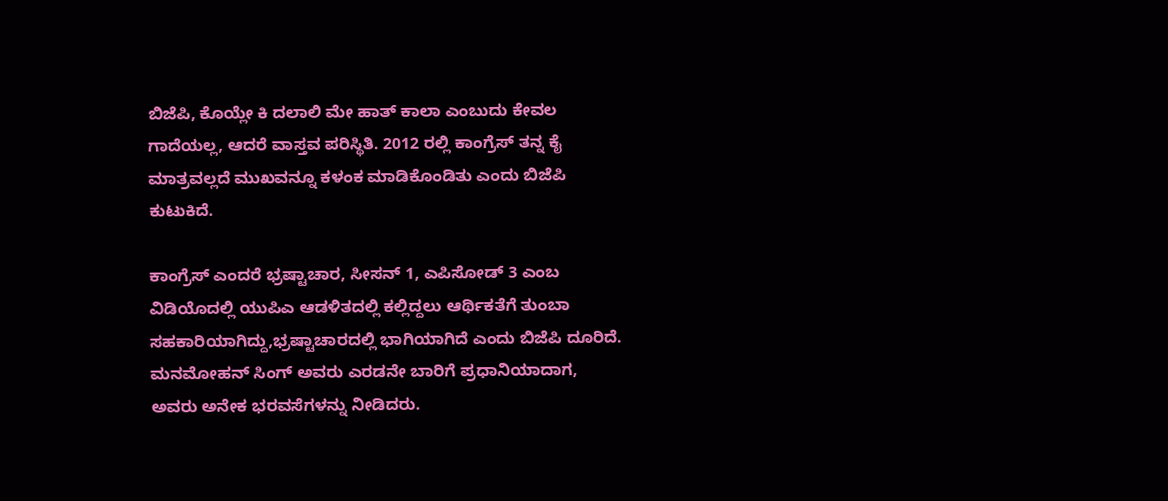ಬಿಜೆಪಿ, ಕೊಯ್ಲೇ ಕಿ ದಲಾಲಿ ಮೇ ಹಾತ್ ಕಾಲಾ ಎಂಬುದು ಕೇವಲ ಗಾದೆಯಲ್ಲ, ಆದರೆ ವಾಸ್ತವ ಪರಿಸ್ಥಿತಿ. 2012 ರಲ್ಲಿ ಕಾಂಗ್ರೆಸ್ ತನ್ನ ಕೈ ಮಾತ್ರವಲ್ಲದೆ ಮುಖವನ್ನೂ ಕಳಂಕ ಮಾಡಿಕೊಂಡಿತು ಎಂದು ಬಿಜೆಪಿ ಕುಟುಕಿದೆ.

ಕಾಂಗ್ರೆಸ್ ಎಂದರೆ ಭ್ರಷ್ಟಾಚಾರ, ಸೀಸನ್ 1, ಎಪಿಸೋಡ್ 3 ಎಂಬ ವಿಡಿಯೊದಲ್ಲಿ ಯುಪಿಎ ಆಡಳಿತದಲ್ಲಿ ಕಲ್ಲಿದ್ದಲು ಆರ್ಥಿಕತೆಗೆ ತುಂಬಾ ಸಹಕಾರಿಯಾಗಿದ್ದು,ಭ್ರಷ್ಟಾಚಾರದಲ್ಲಿ ಭಾಗಿಯಾಗಿದೆ ಎಂದು ಬಿಜೆಪಿ ದೂರಿದೆ. ಮನಮೋಹನ್ ಸಿಂಗ್ ಅವರು ಎರಡನೇ ಬಾರಿಗೆ ಪ್ರಧಾನಿಯಾದಾಗ, ಅವರು ಅನೇಕ ಭರವಸೆಗಳನ್ನು ನೀಡಿದರು.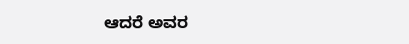ಆದರೆ ಅವರ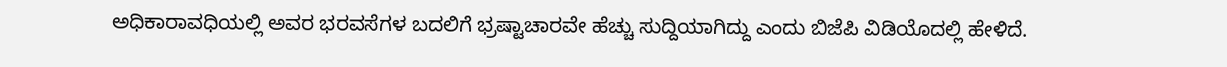ಅಧಿಕಾರಾವಧಿಯಲ್ಲಿ ಅವರ ಭರವಸೆಗಳ ಬದಲಿಗೆ ಭ್ರಷ್ಟಾಚಾರವೇ ಹೆಚ್ಚು ಸುದ್ದಿಯಾಗಿದ್ದು ಎಂದು ಬಿಜೆಪಿ ವಿಡಿಯೊದಲ್ಲಿ ಹೇಳಿದೆ.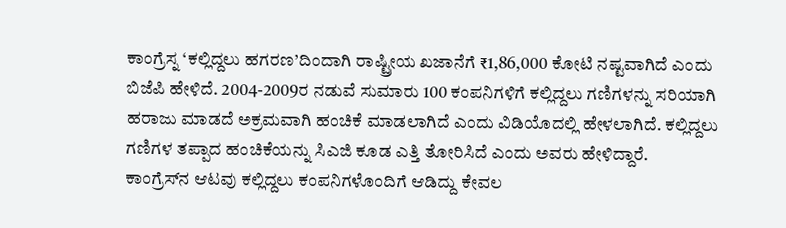ಕಾಂಗ್ರೆಸ್ನ ‘ಕಲ್ಲಿದ್ದಲು ಹಗರಣ’ದಿಂದಾಗಿ ರಾಷ್ಟ್ರೀಯ ಖಜಾನೆಗೆ ₹1,86,000 ಕೋಟಿ ನಷ್ಟವಾಗಿದೆ ಎಂದು ಬಿಜೆಪಿ ಹೇಳಿದೆ. 2004-2009ರ ನಡುವೆ ಸುಮಾರು 100 ಕಂಪನಿಗಳಿಗೆ ಕಲ್ಲಿದ್ದಲು ಗಣಿಗಳನ್ನು ಸರಿಯಾಗಿ ಹರಾಜು ಮಾಡದೆ ಅಕ್ರಮವಾಗಿ ಹಂಚಿಕೆ ಮಾಡಲಾಗಿದೆ ಎಂದು ವಿಡಿಯೊದಲ್ಲಿ ಹೇಳಲಾಗಿದೆ. ಕಲ್ಲಿದ್ದಲು ಗಣಿಗಳ ತಪ್ಪಾದ ಹಂಚಿಕೆಯನ್ನು ಸಿಎಜಿ ಕೂಡ ಎತ್ತಿ ತೋರಿಸಿದೆ ಎಂದು ಅವರು ಹೇಳಿದ್ದಾರೆ.
ಕಾಂಗ್ರೆಸ್‌ನ ಆಟವು ಕಲ್ಲಿದ್ದಲು ಕಂಪನಿಗಳೊಂದಿಗೆ ಆಡಿದ್ದು ಕೇವಲ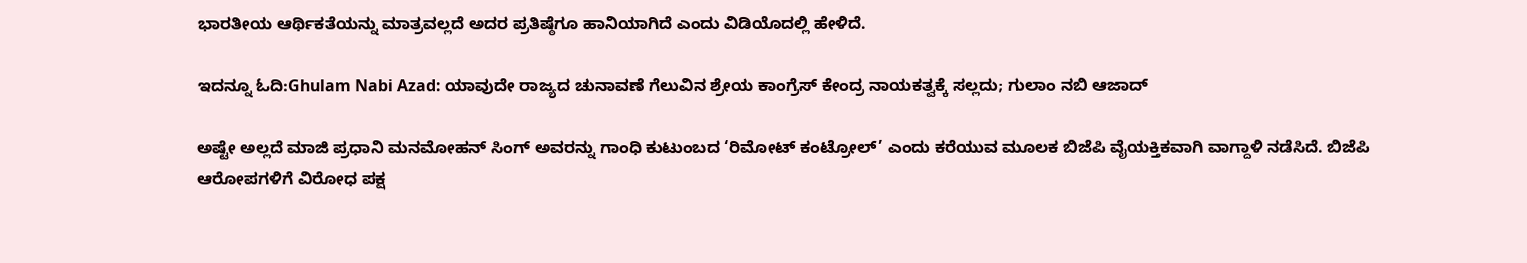ಭಾರತೀಯ ಆರ್ಥಿಕತೆಯನ್ನು ಮಾತ್ರವಲ್ಲದೆ ಅದರ ಪ್ರತಿಷ್ಠೆಗೂ ಹಾನಿಯಾಗಿದೆ ಎಂದು ವಿಡಿಯೊದಲ್ಲಿ ಹೇಳಿದೆ.

ಇದನ್ನೂ ಓದಿ:Ghulam Nabi Azad: ಯಾವುದೇ ರಾಜ್ಯದ ಚುನಾವಣೆ ಗೆಲುವಿನ ಶ್ರೇಯ ಕಾಂಗ್ರೆಸ್ ಕೇಂದ್ರ ನಾಯಕತ್ವಕ್ಕೆ ಸಲ್ಲದು; ಗುಲಾಂ ನಬಿ ಆಜಾದ್

ಅಷ್ಟೇ ಅಲ್ಲದೆ ಮಾಜಿ ಪ್ರಧಾನಿ ಮನಮೋಹನ್ ಸಿಂಗ್ ಅವರನ್ನು ಗಾಂಧಿ ಕುಟುಂಬದ ‘ರಿಮೋಟ್ ಕಂಟ್ರೋಲ್’ ಎಂದು ಕರೆಯುವ ಮೂಲಕ ಬಿಜೆಪಿ ವೈಯಕ್ತಿಕವಾಗಿ ವಾಗ್ದಾಳಿ ನಡೆಸಿದೆ. ಬಿಜೆಪಿ ಆರೋಪಗಳಿಗೆ ವಿರೋಧ ಪಕ್ಷ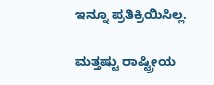ಇನ್ನೂ ಪ್ರತಿಕ್ರಿಯಿಸಿಲ್ಲ.

ಮತ್ತಷ್ಟು ರಾಷ್ಟ್ರೀಯ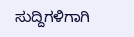ಸುದ್ದಿಗಳಿಗಾಗಿ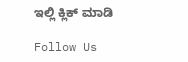ಇಲ್ಲಿ ಕ್ಲಿಕ್ ಮಾಡಿ

Follow Us